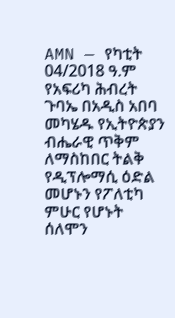AMN — የካቲት 04/2018 ዓ.ም
የአፍሪካ ሕብረት ጉባኤ በአዲስ አበባ መካሄዱ የኢትዮጵያን ብሔራዊ ጥቅም ለማስከበር ትልቅ የዲፕሎማሲ ዕድል መሆኑን የፖለቲካ ምሁር የሆኑት ሰለሞን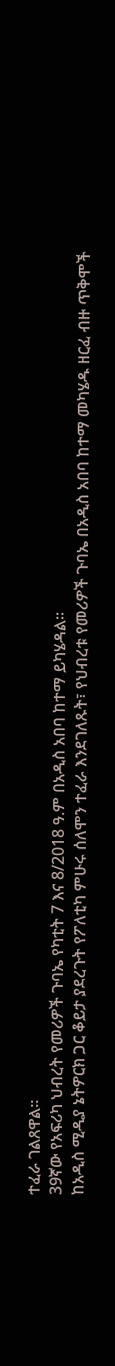ተፈራ ገልጸዋል፡፡
39ኛው የአፍሪካ ህብረት የመሪዎች ጉባኤ የካቲት 7 እና 8/2018 ዓ.ም በአዲስ አበባ ከተማ ይካሄዳል፡፡
ከአዲስ ሚዲያ ኔትዎርክ ጋር ቆይታ ያደረጉት የፖለቲካ ምሁሩ ሰለሞን ተፈራ እንደገለጹት፣ የህብረቱ የመሪዎች ጉባኤ በአዲስ አበባ ከተማ መካሄዱ ዘርፈ ብዙ ጥቅሞች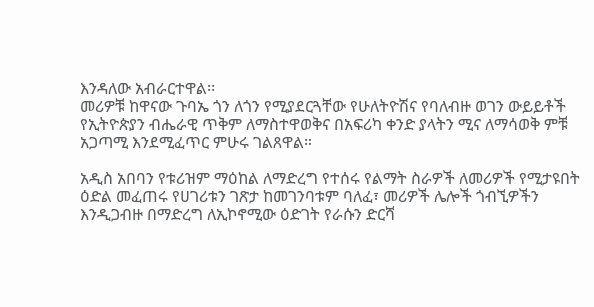እንዳለው አብራርተዋል፡፡
መሪዎቹ ከዋናው ጉባኤ ጎን ለጎን የሚያደርጓቸው የሁለትዮሽና የባለብዙ ወገን ውይይቶች የኢትዮጵያን ብሔራዊ ጥቅም ለማስተዋወቅና በአፍሪካ ቀንድ ያላትን ሚና ለማሳወቅ ምቹ አጋጣሚ እንደሚፈጥር ምሁሩ ገልጸዋል።

አዲስ አበባን የቱሪዝም ማዕከል ለማድረግ የተሰሩ የልማት ስራዎች ለመሪዎች የሚታዩበት ዕድል መፈጠሩ የሀገሪቱን ገጽታ ከመገንባቱም ባለፈ፣ መሪዎች ሌሎች ጎብኚዎችን እንዲጋብዙ በማድረግ ለኢኮኖሚው ዕድገት የራሱን ድርሻ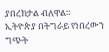ያበረክታል ብለዋል።
ኢትዮጵያ በትግራይ የነበረውን ግጭት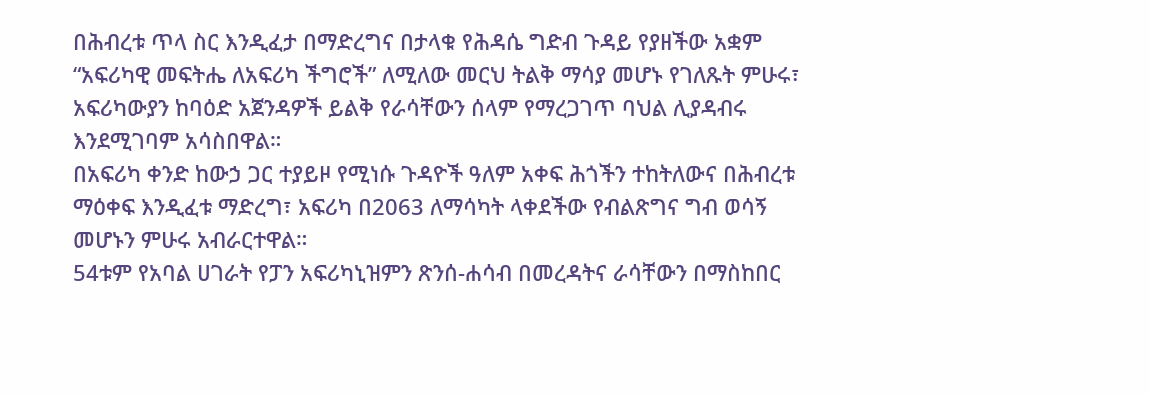በሕብረቱ ጥላ ስር እንዲፈታ በማድረግና በታላቁ የሕዳሴ ግድብ ጉዳይ የያዘችው አቋም “አፍሪካዊ መፍትሔ ለአፍሪካ ችግሮች” ለሚለው መርህ ትልቅ ማሳያ መሆኑ የገለጹት ምሁሩ፣ አፍሪካውያን ከባዕድ አጀንዳዎች ይልቅ የራሳቸውን ሰላም የማረጋገጥ ባህል ሊያዳብሩ እንደሚገባም አሳስበዋል።
በአፍሪካ ቀንድ ከውኃ ጋር ተያይዞ የሚነሱ ጉዳዮች ዓለም አቀፍ ሕጎችን ተከትለውና በሕብረቱ ማዕቀፍ እንዲፈቱ ማድረግ፣ አፍሪካ በ2063 ለማሳካት ላቀደችው የብልጽግና ግብ ወሳኝ መሆኑን ምሁሩ አብራርተዋል።
54ቱም የአባል ሀገራት የፓን አፍሪካኒዝምን ጽንሰ-ሐሳብ በመረዳትና ራሳቸውን በማስከበር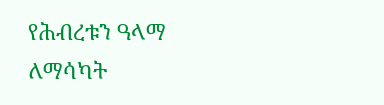የሕብረቱን ዓላማ ለማሳካት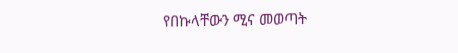የበኩላቸውን ሚና መወጣት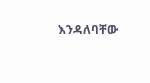እንዳለባቸው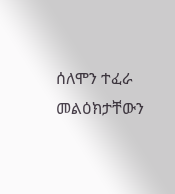ሰለሞን ተፈራ መልዕክታቸውን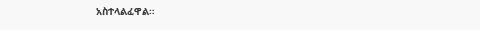አስተላልፈዋል።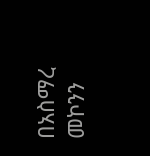በአስማረ መኮንን